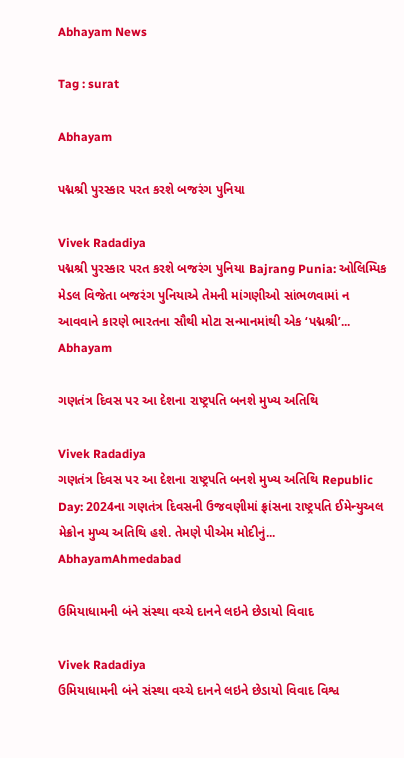Abhayam News

Tag : surat

Abhayam

પદ્મશ્રી પુરસ્કાર પરત કરશે બજરંગ પુનિયા

Vivek Radadiya
પદ્મશ્રી પુરસ્કાર પરત કરશે બજરંગ પુનિયા Bajrang Punia: ઓલિમ્પિક મેડલ વિજેતા બજરંગ પુનિયાએ તેમની માંગણીઓ સાંભળવામાં ન આવવાને કારણે ભારતના સૌથી મોટા સન્માનમાંથી એક ‘પદ્મશ્રી’...
Abhayam

ગણતંત્ર દિવસ પર આ દેશના રાષ્ટ્રપતિ બનશે મુખ્ય અતિથિ

Vivek Radadiya
ગણતંત્ર દિવસ પર આ દેશના રાષ્ટ્રપતિ બનશે મુખ્ય અતિથિ Republic Day: 2024ના ગણતંત્ર દિવસની ઉજવણીમાં ફ્રાંસના રાષ્ટ્રપતિ ઈમેન્યુઅલ મેક્રોન મુખ્ય અતિથિ હશે. તેમણે પીએમ મોદીનું...
AbhayamAhmedabad

ઉમિયાધામની બંને સંસ્થા વચ્ચે દાનને લઇને છેડાયો વિવાદ

Vivek Radadiya
ઉમિયાધામની બંને સંસ્થા વચ્ચે દાનને લઇને છેડાયો વિવાદ વિશ્વ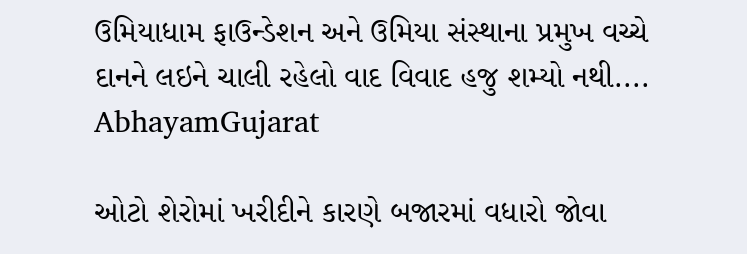ઉમિયાધામ ફાઉન્ડેશન અને ઉમિયા સંસ્થાના પ્રમુખ વચ્ચે દાનને લઇને ચાલી રહેલો વાદ વિવાદ હજુ શમ્યો નથી....
AbhayamGujarat

ઓટો શેરોમાં ખરીદીને કારણે બજારમાં વધારો જોવા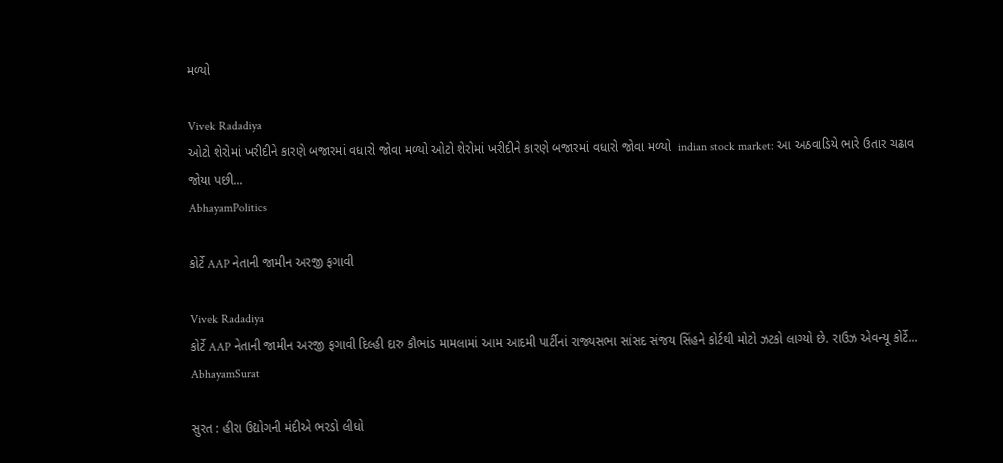મળ્યો

Vivek Radadiya
ઓટો શેરોમાં ખરીદીને કારણે બજારમાં વધારો જોવા મળ્યો ઓટો શેરોમાં ખરીદીને કારણે બજારમાં વધારો જોવા મળ્યો  indian stock market: આ અઠવાડિયે ભારે ઉતાર ચઢાવ જોયા પછી...
AbhayamPolitics

કોર્ટે AAP નેતાની જામીન અરજી ફગાવી

Vivek Radadiya
કોર્ટે AAP નેતાની જામીન અરજી ફગાવી દિલ્હી દારુ કૌભાંડ મામલામાં આમ આદમી પાર્ટીનાં રાજ્યસભા સાંસદ સંજય સિંહને કોર્ટથી મોટો ઝટકો લાગ્યો છે. રાઉઝ એવન્યૂ કોર્ટે...
AbhayamSurat

સુરત : હીરા ઉદ્યોગની મંદીએ ભરડો લીધો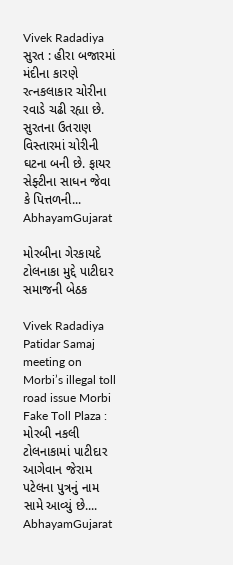Vivek Radadiya
સુરત : હીરા બજારમાં મંદીના કારણે રત્નકલાકાર ચોરીના રવાડે ચઢી રહ્યા છે. સુરતના ઉતરાણ વિસ્તારમાં ચોરીની ઘટના બની છે. ફાયર સેફ્ટીના સાધન જેવા કે પિત્તળની...
AbhayamGujarat

મોરબીના ગેરકાયદે ટોલનાકા મુદ્દે પાટીદાર સમાજની બેઠક

Vivek Radadiya
Patidar Samaj meeting on Morbi’s illegal toll road issue Morbi Fake Toll Plaza : મોરબી નકલી ટોલનાકામાં પાટીદાર આગેવાન જેરામ પટેલના પુત્રનું નામ સામે આવ્યું છે....
AbhayamGujarat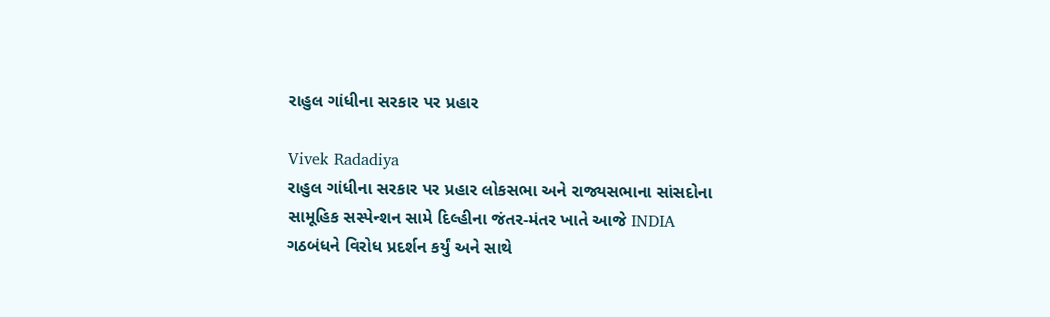રાહુલ ગાંધીના સરકાર પર પ્રહાર

Vivek Radadiya
રાહુલ ગાંધીના સરકાર પર પ્રહાર લોકસભા અને રાજ્યસભાના સાંસદોના સામૂહિક સસ્પેન્શન સામે દિલ્હીના જંતર-મંતર ખાતે આજે INDIA ગઠબંધને વિરોધ પ્રદર્શન કર્યું અને સાથે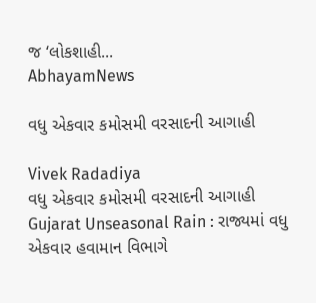જ ‘લોકશાહી...
AbhayamNews

વધુ એકવાર કમોસમી વરસાદની આગાહી

Vivek Radadiya
વધુ એકવાર કમોસમી વરસાદની આગાહી Gujarat Unseasonal Rain : રાજ્યમાં વધુ એકવાર હવામાન વિભાગે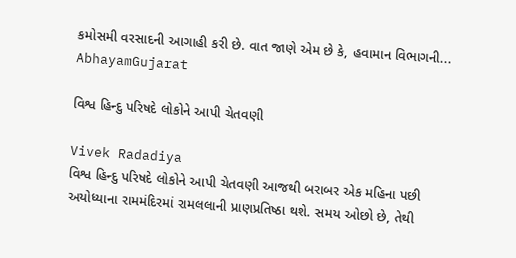કમોસમી વરસાદની આગાહી કરી છે. વાત જાણે એમ છે કે, હવામાન વિભાગની...
AbhayamGujarat

વિશ્વ હિન્દુ પરિષદે લોકોને આપી ચેતવણી

Vivek Radadiya
વિશ્વ હિન્દુ પરિષદે લોકોને આપી ચેતવણી આજથી બરાબર એક મહિના પછી અયોધ્યાના રામમંદિરમાં રામલલાની પ્રાણપ્રતિષ્ઠા થશે. સમય ઓછો છે, તેથી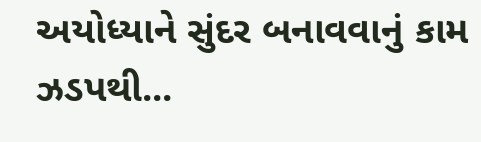અયોધ્યાને સુંદર બનાવવાનું કામ ઝડપથી...